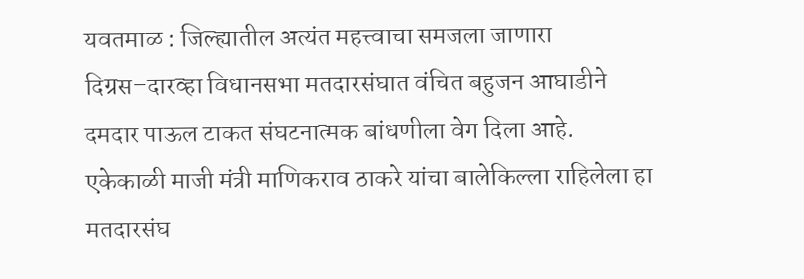यवतमाळ : जिल्ह्यातील अत्यंत महत्त्वाचा समजला जाणारा दिग्रस–दारव्हा विधानसभा मतदारसंघात वंचित बहुजन आघाडीने दमदार पाऊल टाकत संघटनात्मक बांधणीला वेग दिला आहे. एकेकाळी माजी मंत्री माणिकराव ठाकरे यांचा बालेकिल्ला राहिलेला हा मतदारसंघ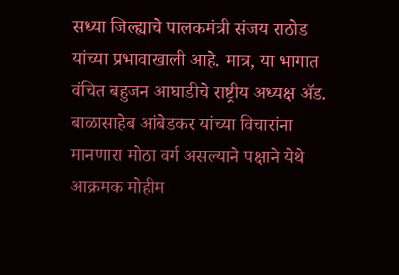सध्या जिल्ह्याचे पालकमंत्री संजय राठोड यांच्या प्रभावाखाली आहे. मात्र, या भागात वंचित बहुजन आघाडीचे राष्ट्रीय अध्यक्ष ॲड. बाळासाहेब आंबेडकर यांच्या विचारांना मानणारा मोठा वर्ग असल्याने पक्षाने येथे आक्रमक मोहीम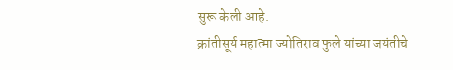सुरू केली आहे.
क्रांतीसूर्य महात्मा ज्योतिराव फुले यांच्या जयंतीचे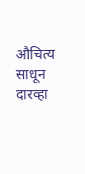औचित्य साधून दारव्हा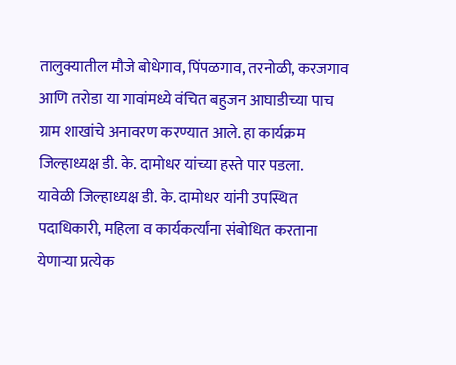तालुक्यातील मौजे बोधेगाव, पिंपळगाव, तरनोळी, करजगाव आणि तरोडा या गावांमध्ये वंचित बहुजन आघाडीच्या पाच ग्राम शाखांचे अनावरण करण्यात आले. हा कार्यक्रम जिल्हाध्यक्ष डी. के. दामोधर यांच्या हस्ते पार पडला.
यावेळी जिल्हाध्यक्ष डी. के. दामोधर यांनी उपस्थित पदाधिकारी, महिला व कार्यकर्त्यांना संबोधित करताना येणाऱ्या प्रत्येक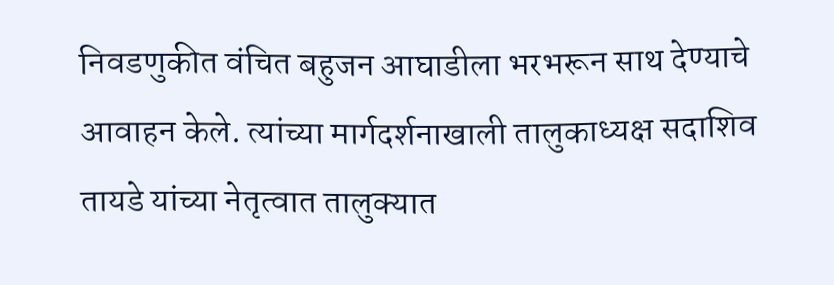निवडणुकीत वंचित बहुजन आघाडीला भरभरून साथ देण्याचे आवाहन केले. त्यांच्या मार्गदर्शनाखाली तालुकाध्यक्ष सदाशिव तायडे यांच्या नेतृत्वात तालुक्यात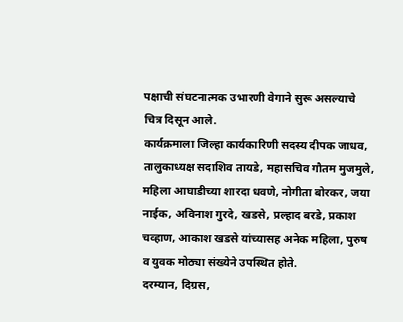पक्षाची संघटनात्मक उभारणी वेगाने सुरू असल्याचे चित्र दिसून आले.
कार्यक्रमाला जिल्हा कार्यकारिणी सदस्य दीपक जाधव, तालुकाध्यक्ष सदाशिव तायडे, महासचिव गौतम मुजमुले, महिला आघाडीच्या शारदा धवणे, नोगीता बोरकर, जया नाईक, अविनाश गुरदे, खडसे, प्रल्हाद बरडे, प्रकाश चव्हाण, आकाश खडसे यांच्यासह अनेक महिला, पुरुष व युवक मोठ्या संख्येने उपस्थित होते.
दरम्यान, दिग्रस,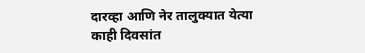दारव्हा आणि नेर तालुक्यात येत्या काही दिवसांत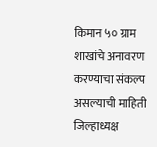किमान ५० ग्राम शाखांचे अनावरण करण्याचा संकल्प असल्याची माहिती जिल्हाध्यक्ष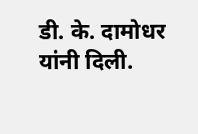डी. के. दामोधर यांनी दिली.